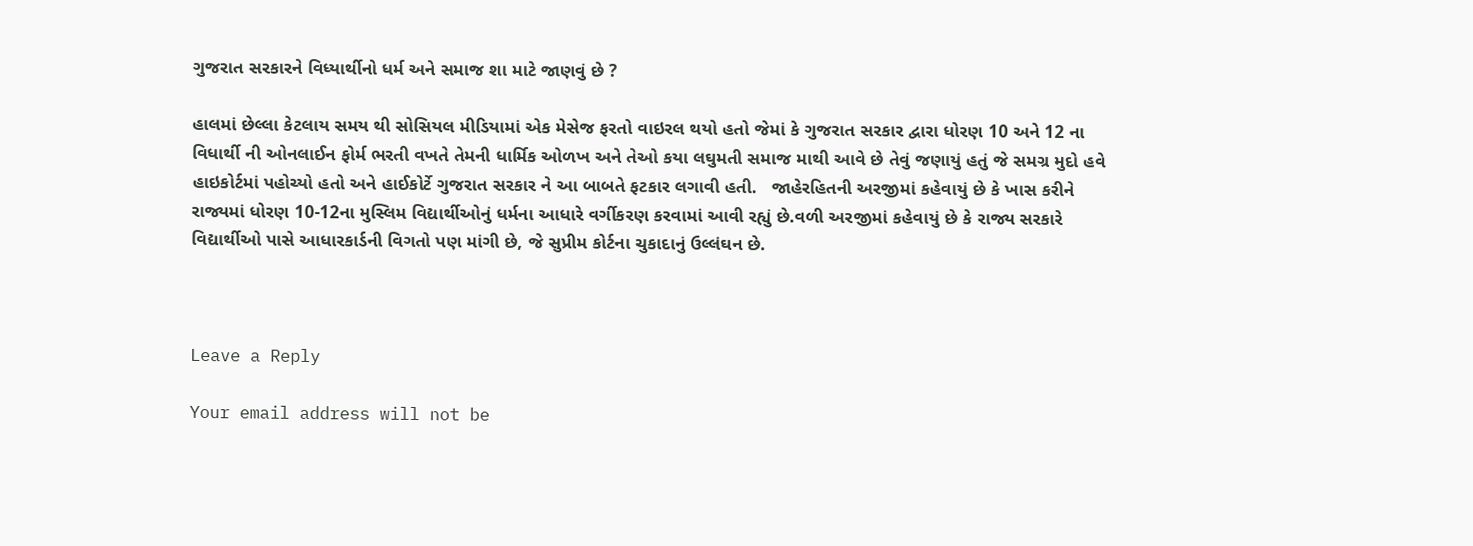ગુજરાત સરકારને વિધ્યાર્થીનો ધર્મ અને સમાજ શા માટે જાણવું છે ?

હાલમાં છેલ્લા કેટલાય સમય થી સોસિયલ મીડિયામાં એક મેસેજ ફરતો વાઇરલ થયો હતો જેમાં કે ગુજરાત સરકાર દ્વારા ધોરણ 10 અને 12 ના વિધાર્થી ની ઓનલાઈન ફોર્મ ભરતી વખતે તેમની ધાર્મિક ઓળખ અને તેઓ કયા લઘુમતી સમાજ માથી આવે છે તેવું જણાયું હતું જે સમગ્ર મુદો હવે હાઇકોર્ટમાં પહોચ્યો હતો અને હાઈકોર્ટે ગુજરાત સરકાર ને આ બાબતે ફટકાર લગાવી હતી.   જાહેરહિતની અરજીમાં કહેવાયું છે કે ખાસ કરીને રાજ્યમાં ધોરણ 10-12ના મુસ્લિમ વિદ્યાર્થીઓનું ધર્મના આધારે વર્ગીકરણ કરવામાં આવી રહ્યું છે.વળી અરજીમાં કહેવાયું છે કે રાજ્ય સરકારે વિદ્યાર્થીઓ પાસે આધારકાર્ડની વિગતો પણ માંગી છે, જે સુપ્રીમ કોર્ટના ચુકાદાનું ઉલ્લંઘન છે.



Leave a Reply

Your email address will not be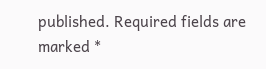published. Required fields are marked *